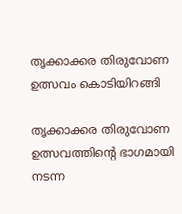തൃക്കാക്കര തിരുവോണ ഉത്സവം കൊടിയിറങ്ങി

തൃക്കാക്കര തിരുവോണ ഉത്സവത്തിന്റെ ഭാഗമായി നടന്ന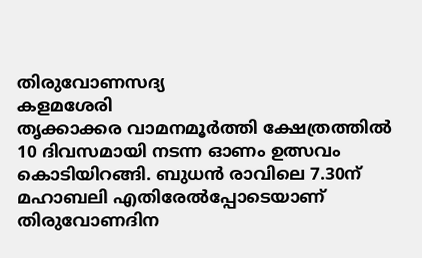തിരുവോണസദ്യ
കളമശേരി
തൃക്കാക്കര വാമനമൂർത്തി ക്ഷേത്രത്തിൽ 10 ദിവസമായി നടന്ന ഓണം ഉത്സവം കൊടിയിറങ്ങി. ബുധൻ രാവിലെ 7.30ന് മഹാബലി എതിരേൽപ്പോടെയാണ് തിരുവോണദിന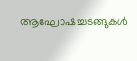ആഘോഷച്ചടങ്ങുകൾ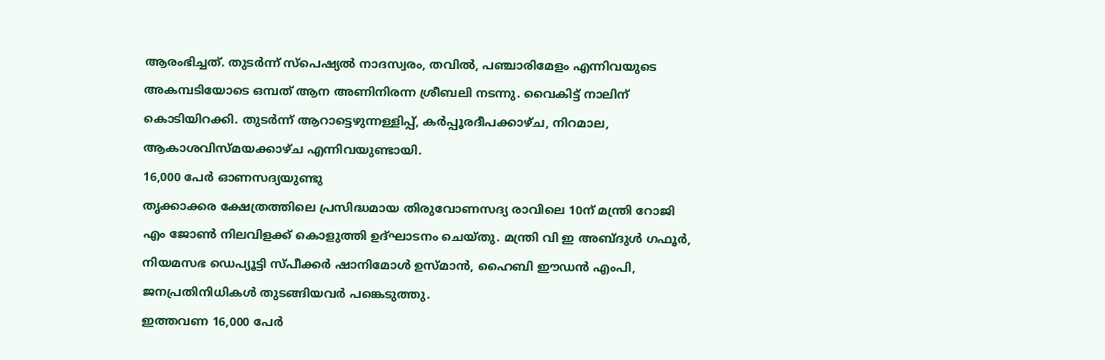ആരംഭിച്ചത്. തുടർന്ന് സ്പെഷ്യൽ നാദസ്വരം, തവിൽ, പഞ്ചാരിമേളം എന്നിവയുടെ അകമ്പടിയോടെ ഒമ്പത് ആന അണിനിരന്ന ശ്രീബലി നടന്നു. വൈകിട്ട് നാലിന് കൊടിയിറക്കി. തുടർന്ന് ആറാട്ടെഴുന്നള്ളിപ്പ്, കർപ്പൂരദീപക്കാഴ്ച, നിറമാല, ആകാശവിസ്മയക്കാഴ്ച എന്നിവയുണ്ടായി.
16,000 പേർ ഓണസദ്യയുണ്ടു
തൃക്കാക്കര ക്ഷേത്രത്തിലെ പ്രസിദ്ധമായ തിരുവോണസദ്യ രാവിലെ 10ന് മന്ത്രി റോജി എം ജോൺ നിലവിളക്ക് കൊളുത്തി ഉദ്ഘാടനം ചെയ്തു. മന്ത്രി വി ഇ അബ്ദുൾ ഗഫൂർ, നിയമസഭ ഡെപ്യൂട്ടി സ്പീക്കർ ഷാനിമോൾ ഉസ്മാൻ, ഹൈബി ഈഡൻ എംപി, ജനപ്രതിനിധികൾ തുടങ്ങിയവർ പങ്കെടുത്തു.
ഇത്തവണ 16,000 പേർ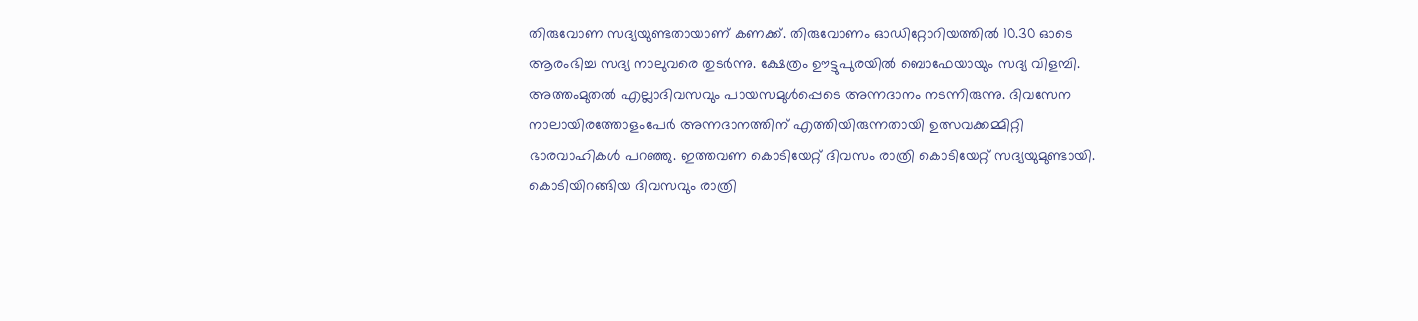തിരുവോണ സദ്യയുണ്ടതായാണ് കണക്ക്. തിരുവോണം ഓഡിറ്റോറിയത്തിൽ 10.30 ഓടെ ആരംഭിച്ച സദ്യ നാലുവരെ തുടർന്നു. ക്ഷേത്രം ഊട്ടുപുരയിൽ ബൊഫേയായും സദ്യ വിളമ്പി. അത്തംമുതൽ എല്ലാദിവസവും പായസമുൾപ്പെടെ അന്നദാനം നടന്നിരുന്നു. ദിവസേന നാലായിരത്തോളംപേർ അന്നദാനത്തിന് എത്തിയിരുന്നതായി ഉത്സവക്കമ്മിറ്റി ഭാരവാഹികൾ പറഞ്ഞു. ഇത്തവണ കൊടിയേറ്റ് ദിവസം രാത്രി കൊടിയേറ്റ് സദ്യയുമുണ്ടായി. കൊടിയിറങ്ങിയ ദിവസവും രാത്രി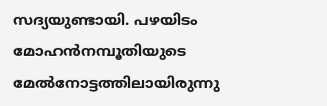സദ്യയുണ്ടായി. പഴയിടം മോഹൻനമ്പൂതിയുടെ മേൽനോട്ടത്തിലായിരുന്നു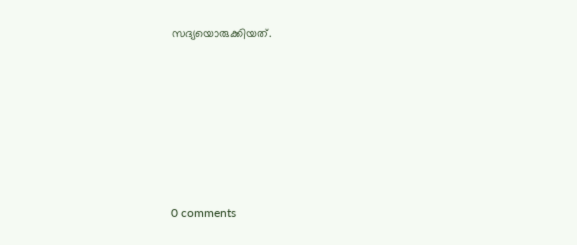സദ്യയൊരുക്കിയത്.








0 comments